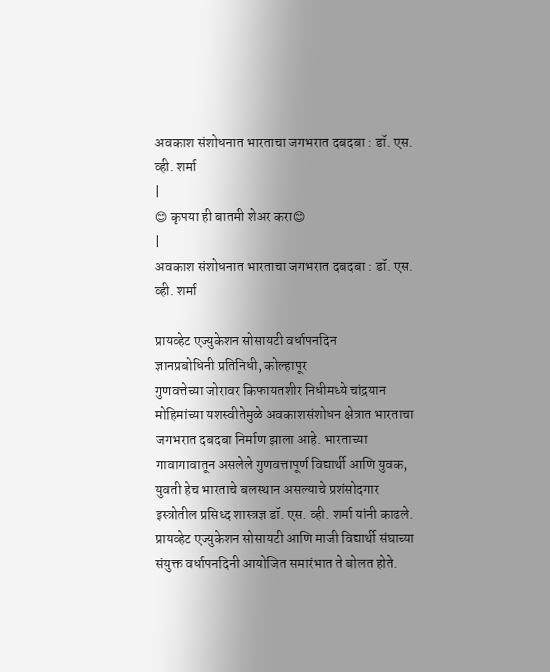अवकाश संशोधनात भारताचा जगभरात दबदबा : डॉ. एस. व्ही. शर्मा
|
😊 कृपया ही बातमी शेअर करा😊
|
अवकाश संशोधनात भारताचा जगभरात दबदबा : डॉ. एस. व्ही. शर्मा

प्रायव्हेट एज्युकेशन सोसायटी वर्धापनदिन
ज्ञानप्रबोधिनी प्रतिनिधी, कोल्हापूर
गुणवत्तेच्या जोरावर किफायतशीर निधीमध्ये चांद्रयान मोहिमांच्या यशस्वीतेमुळे अवकाशसंशोधन क्षेत्रात भारताचा जगभरात दबदबा निर्माण झाला आहे. भारताच्या गावागावातून असलेले गुणवत्तापूर्ण विद्यार्थी आणि युवक, युवती हेच भारताचे बलस्थान असल्याचे प्रशंसोदगार इस्त्रोतील प्रसिध्द शास्त्रज्ञ डॉ. एस. व्ही. शर्मा यांनी काढले.
प्रायव्हेट एज्युकेशन सोसायटी आणि माजी विद्यार्थी संघाच्या संयुक्त वर्धापनदिनी आयोजित समारंभात ते बोलत होते.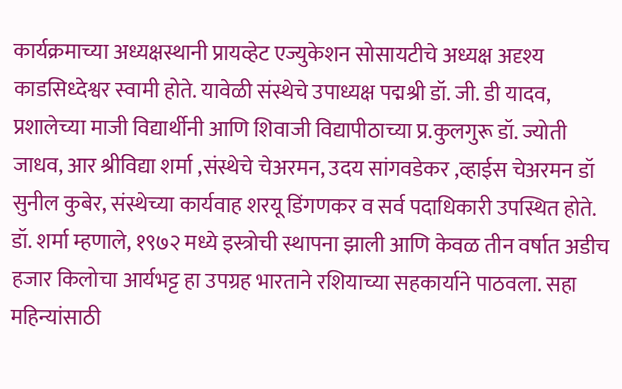कार्यक्रमाच्या अध्यक्षस्थानी प्रायव्हेट एज्युकेशन सोसायटीचे अध्यक्ष अदृश्य काडसिध्देश्वर स्वामी होते. यावेळी संस्थेचे उपाध्यक्ष पद्मश्री डॉ. जी. डी यादव, प्रशालेच्या माजी विद्यार्थीनी आणि शिवाजी विद्यापीठाच्या प्र.कुलगुरू डॉ. ज्योती जाधव, आर श्रीविद्या शर्मा ,संस्थेचे चेअरमन, उदय सांगवडेकर ,व्हाईस चेअरमन डॉ सुनील कुबेर, संस्थेच्या कार्यवाह शरयू डिंगणकर व सर्व पदाधिकारी उपस्थित होते.
डॉ. शर्मा म्हणाले, १९७२ मध्ये इस्त्रोची स्थापना झाली आणि केवळ तीन वर्षात अडीच हजार किलोचा आर्यभट्ट हा उपग्रह भारताने रशियाच्या सहकार्याने पाठवला. सहा महिन्यांसाठी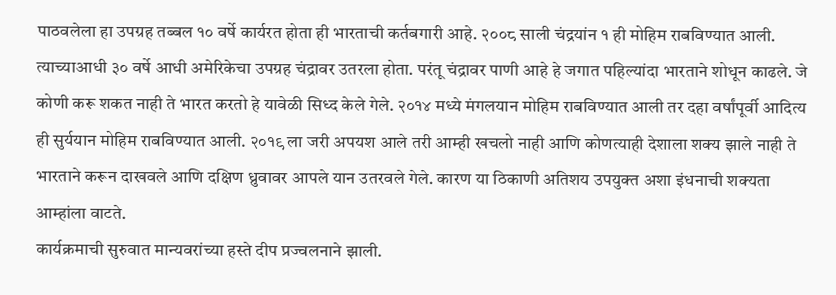पाठवलेला हा उपग्रह तब्बल १० वर्षे कार्यरत होता ही भारताची कर्तबगारी आहे. २००८ साली चंद्रयांन १ ही मोहिम राबविण्यात आली. त्याच्याआधी ३० वर्षे आधी अमेरिकेचा उपग्रह चंद्रावर उतरला होता. परंतू चंद्रावर पाणी आहे हे जगात पहिल्यांदा भारताने शोधून काढले. जे कोणी करू शकत नाही ते भारत करतो हे यावेळी सिध्द केले गेले. २०१४ मध्ये मंगलयान मोहिम राबविण्यात आली तर दहा वर्षांपूर्वी आदित्य ही सुर्ययान मोहिम राबविण्यात आली. २०१९ ला जरी अपयश आले तरी आम्ही खचलो नाही आणि कोणत्याही देशाला शक्य झाले नाही ते भारताने करून दाखवले आणि दक्षिण ध्रुवावर आपले यान उतरवले गेले. कारण या ठिकाणी अतिशय उपयुक्त अशा इंधनाची शक्यता आम्हांला वाटते.
कार्यक्रमाची सुरुवात मान्यवरांच्या हस्ते दीप प्रज्वलनाने झाली.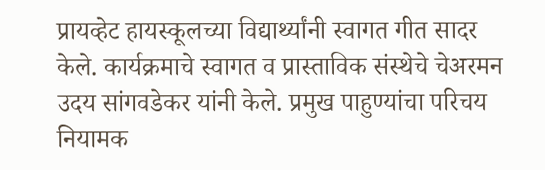प्रायव्हेट हायस्कूलच्या विद्यार्थ्यांनी स्वागत गीत सादर केले. कार्यक्रमाचे स्वागत व प्रास्ताविक संस्थेचे चेअरमन उदय सांगवडेकर यांनी केले. प्रमुख पाहुण्यांचा परिचय नियामक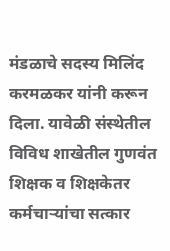मंडळाचे सदस्य मिलिंद करमळकर यांनी करून दिला. यावेळी संस्थेतील विविध शाखेतील गुणवंत शिक्षक व शिक्षकेतर कर्मचाऱ्यांचा सत्कार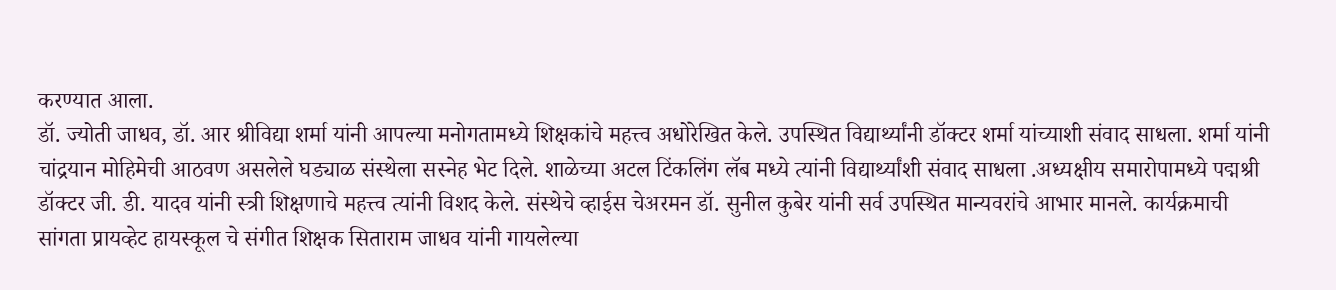करण्यात आला.
डॉ. ज्योती जाधव, डॉ. आर श्रीविद्या शर्मा यांनी आपल्या मनोगतामध्ये शिक्षकांचे महत्त्व अधोरेखित केले. उपस्थित विद्यार्थ्यांनी डॉक्टर शर्मा यांच्याशी संवाद साधला. शर्मा यांनी चांद्रयान मोहिमेची आठवण असलेले घड्याळ संस्थेला सस्नेह भेट दिले. शाळेच्या अटल टिंकलिंग लॅब मध्ये त्यांनी विद्यार्थ्यांशी संवाद साधला .अध्यक्षीय समारोपामध्ये पद्मश्री डॉक्टर जी. डी. यादव यांनी स्त्री शिक्षणाचे महत्त्व त्यांनी विशद केले. संस्थेचे व्हाईस चेअरमन डॉ. सुनील कुबेर यांनी सर्व उपस्थित मान्यवरांचे आभार मानले. कार्यक्रमाची सांगता प्रायव्हेट हायस्कूल चे संगीत शिक्षक सिताराम जाधव यांनी गायलेल्या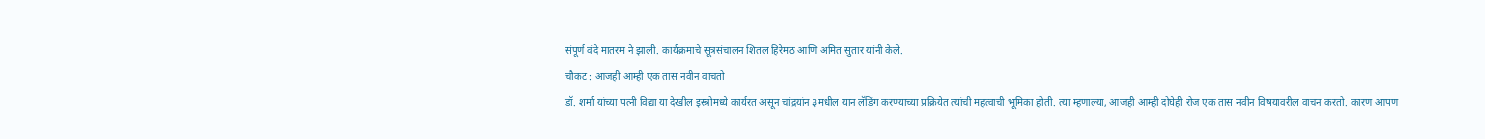संपूर्ण वंदे मातरम ने झाली. कार्यक्रमाचे सूत्रसंचालन शितल हिरेमठ आणि अमित सुतार यांनी केले.
चौकट : आजही आम्ही एक तास नवीन वाचतो
डॉ. शर्मा यांच्या पत्नी विद्या या देखील इस्त्रोमध्ये कार्यरत असून चांद्रयांन ३मधील यान लॅडिंग करण्याच्या प्रक्रियेत त्यांची महत्वाची भूमिका होती. त्या म्हणाल्या, आजही आम्ही दोघेही रोज एक तास नवीन विषयावरील वाचन करतो. कारण आपण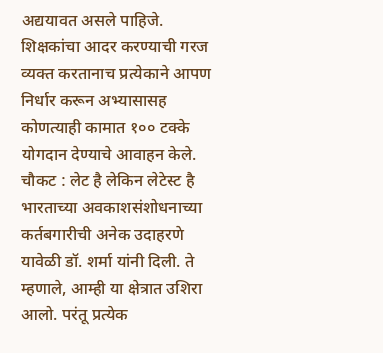अद्ययावत असले पाहिजे. शिक्षकांचा आदर करण्याची गरज व्यक्त करतानाच प्रत्येकाने आपण निर्धार करून अभ्यासासह कोणत्याही कामात १०० टक्के योगदान देण्याचे आवाहन केले.
चौकट : लेट है लेकिन लेटेस्ट है
भारताच्या अवकाशसंशोधनाच्या कर्तबगारीची अनेक उदाहरणे यावेळी डॉ. शर्मा यांनी दिली. ते म्हणाले, आम्ही या क्षेत्रात उशिरा आलो. परंतू प्रत्येक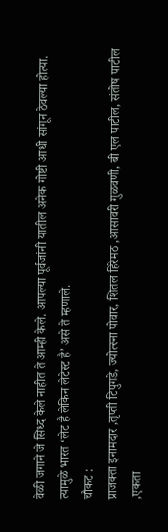वेळी जगाने जे सिध्द केले नाहीत ते आम्ही केले. आपल्या पूर्वजांनी यातील अनेक गोष्टी आधी सांगून ठेवल्या होत्या. त्यामुळे भारत ‘लेट है लेकिन लेटेस्ट है’ असे ते म्हणाले.
चौकट :
प्राजक्ता इनामदार ,तृप्ती टिपुगडे, ज्योत्स्ना पोवार, शितल हिरेमठ ,आसावरी गुळवणी, बी एल पाटील, संतोष पाटील ,एकता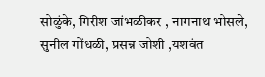सोळुंके, गिरीश जांभळीकर , नागनाथ भोसले, सुनील गोंधळी, प्रसन्न जोशी ,यशवंत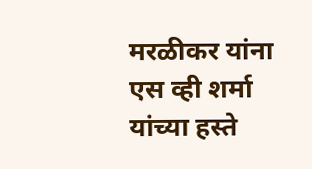मरळीकर यांना एस व्ही शर्मा यांच्या हस्ते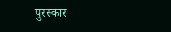पुरस्कार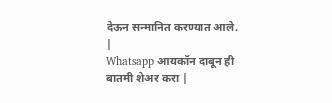देऊन सन्मानित करण्यात आले.
|
Whatsapp आयकॉन दाबून ही बातमी शेअर करा |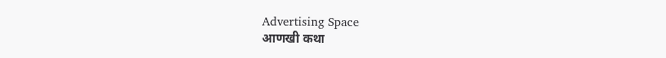Advertising Space
आणखी कथा